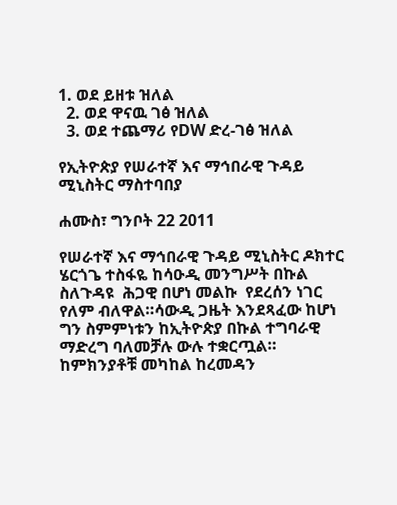1. ወደ ይዘቱ ዝለል
  2. ወደ ዋናዉ ገፅ ዝለል
  3. ወደ ተጨማሪ የDW ድረ-ገፅ ዝለል

የኢትዮጵያ የሠራተኛ እና ማኅበራዊ ጉዳይ ሚኒስትር ማስተባበያ

ሐሙስ፣ ግንቦት 22 2011

የሠራተኛ እና ማኅበራዊ ጉዳይ ሚኒስትር ዶክተር ሄርጎጌ ተስፋዬ ከሳዑዲ መንግሥት በኩል ስለጉዳዩ  ሕጋዊ በሆነ መልኩ  የደረሰን ነገር የለም ብለዋል።ሳውዲ ጋዜት እንደጻፈው ከሆነ ግን ስምምነቱን ከኢትዮጵያ በኩል ተግባራዊ ማድረግ ባለመቻሉ ውሉ ተቋርጧል። ከምክንያቶቹ መካከል ከረመዳን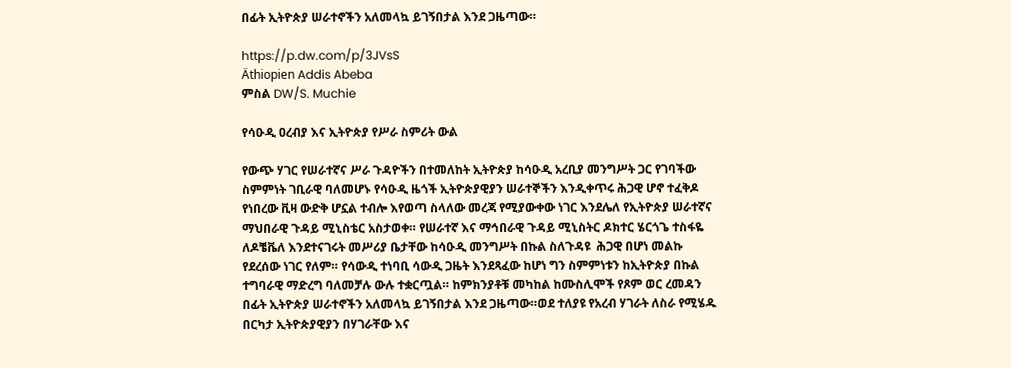በፊት ኢትዮጵያ ሠራተኖችን አለመላኳ ይገኝበታል እንደ ጋዜጣው።

https://p.dw.com/p/3JVsS
Äthiopien Addis Abeba
ምስል DW/S. Muchie

የሳዑዲ ዐረብያ እና ኢትዮጵያ የሥራ ስምሪት ውል

የውጭ ሃገር የሠራተኛና ሥራ ጉዳዮችን በተመለከት ኢትዮጵያ ከሳዑዲ አረቢያ መንግሥት ጋር የገባችው ስምምነት ገቢራዊ ባለመሆኑ የሳዑዲ ዜጎች ኢትዮጵያዊያን ሠራተኞችን እንዲቀጥሩ ሕጋዊ ሆኖ ተፈቅዶ የነበረው ቪዛ ውድቅ ሆኗል ተብሎ እየወጣ ስላለው መረጃ የሚያውቀው ነገር እንደሌለ የኢትዮጵያ ሠራተኛና ማህበራዊ ጉዳይ ሚኒስቴር አስታወቀ። የሠራተኛ እና ማኅበራዊ ጉዳይ ሚኒስትር ዶክተር ሄርጎጌ ተስፋዬ ለዶቼቬለ እንደተናገሩት መሥሪያ ቤታቸው ከሳዑዲ መንግሥት በኩል ስለጉዳዩ  ሕጋዊ በሆነ መልኩ  የደረሰው ነገር የለም። የሳውዲ ተነባቢ ሳውዲ ጋዜት እንደጻፈው ከሆነ ግን ስምምነቱን ከኢትዮጵያ በኩል ተግባራዊ ማድረግ ባለመቻሉ ውሉ ተቋርጧል። ከምክንያቶቹ መካከል ከሙስሊሞች የጾም ወር ረመዳን በፊት ኢትዮጵያ ሠራተኖችን አለመላኳ ይገኝበታል እንደ ጋዜጣው።ወደ ተለያዩ የአረብ ሃገራት ለስራ የሚሄዱ በርካታ ኢትዮጵያዊያን በሃገራቸው እና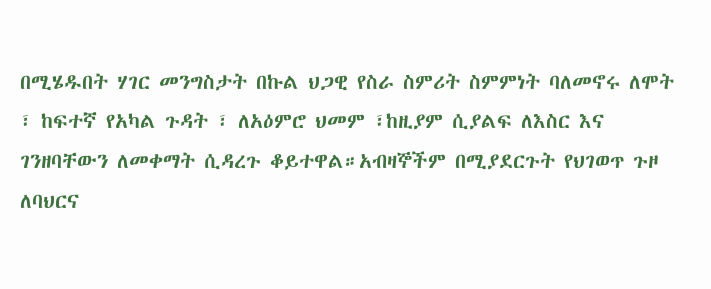በሚሄዱበት ሃገር መንግስታት በኩል ህጋዊ የስራ ስምሪት ስምምነት ባለመኖሩ ለሞት ፣ ከፍተኛ የአካል ጉዳት ፣ ለአዕምሮ ህመም ፣ከዚያም ሲያልፍ ለእስር እና ገንዘባቸውን ለመቀማት ሲዳረጉ ቆይተዋል።አብዛኞችም በሚያደርጉት የህገወጥ ጉዞ ለባህርና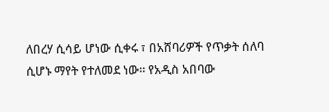ለበረሃ ሲሳይ ሆነው ሲቀሩ ፣ በአሸባሪዎች የጥቃት ሰለባ ሲሆኑ ማየት የተለመደ ነው። የአዲስ አበባው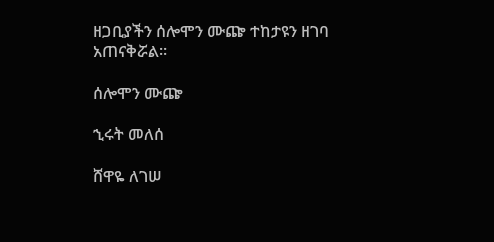ዘጋቢያችን ሰሎሞን ሙጬ ተከታዩን ዘገባ አጠናቅሯል።

ሰሎሞን ሙጬ

ኂሩት መለሰ

ሸዋዬ ለገሠ